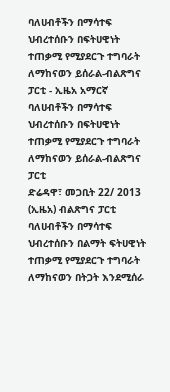ባለሀብቶችን በማሳተፍ ህብረተሰቡን በፍትሀዊነት ተጠቃሚ የሚያደርጉ ተግባራት ለማከናወን ይሰራል-ብልጽግና ፓርቲ - ኢዜአ አማርኛ
ባለሀብቶችን በማሳተፍ ህብረተሰቡን በፍትሀዊነት ተጠቃሚ የሚያደርጉ ተግባራት ለማከናወን ይሰራል-ብልጽግና ፓርቲ
ድሬዳዋ፣ መጋቢት 22/ 2013 (ኢዜአ) ብልጽግና ፓርቲ ባለሀብቶችን በማሳተፍ ህብረተሰቡን በልማት ፍትሀዊነት ተጠቃሚ የሚያደርጉ ተግባራት ለማከናወን በትጋት እንደሚሰራ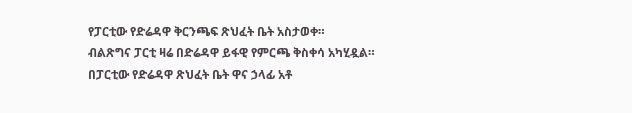የፓርቲው የድሬዳዋ ቅርንጫፍ ጽህፈት ቤት አስታወቀ።
ብልጽግና ፓርቲ ዛሬ በድሬዳዋ ይፋዊ የምርጫ ቅስቀሳ አካሂዷል።
በፓርቲው የድሬዳዋ ጽህፈት ቤት ዋና ኃላፊ አቶ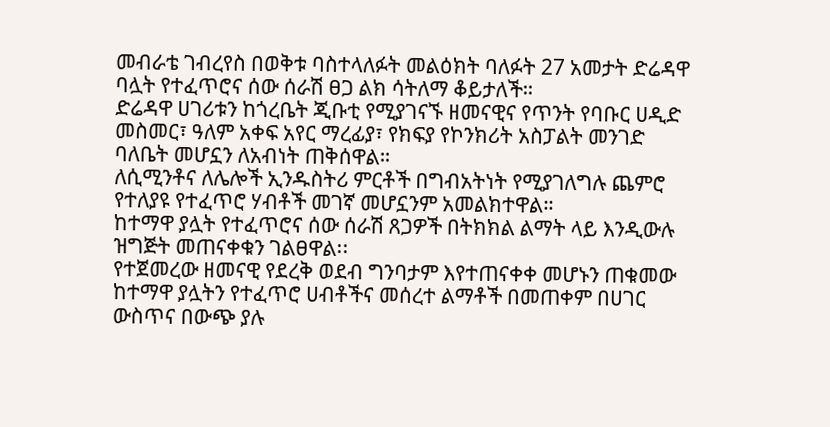መብራቴ ገብረየስ በወቅቱ ባስተላለፉት መልዕክት ባለፉት 27 አመታት ድሬዳዋ ባሏት የተፈጥሮና ሰው ሰራሽ ፀጋ ልክ ሳትለማ ቆይታለች።
ድሬዳዋ ሀገሪቱን ከጎረቤት ጂቡቲ የሚያገናኙ ዘመናዊና የጥንት የባቡር ሀዲድ መስመር፣ ዓለም አቀፍ አየር ማረፊያ፣ የክፍያ የኮንክሪት አስፓልት መንገድ ባለቤት መሆኗን ለአብነት ጠቅሰዋል።
ለሲሚንቶና ለሌሎች ኢንዱስትሪ ምርቶች በግብአትነት የሚያገለግሉ ጨምሮ የተለያዩ የተፈጥሮ ሃብቶች መገኛ መሆኗንም አመልክተዋል።
ከተማዋ ያሏት የተፈጥሮና ሰው ሰራሽ ጸጋዎች በትክክል ልማት ላይ እንዲውሉ ዝግጅት መጠናቀቁን ገልፀዋል፡፡
የተጀመረው ዘመናዊ የደረቅ ወደብ ግንባታም እየተጠናቀቀ መሆኑን ጠቁመው ከተማዋ ያሏትን የተፈጥሮ ሀብቶችና መሰረተ ልማቶች በመጠቀም በሀገር ውስጥና በውጭ ያሉ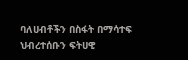ባለሀብቶችን በስፋት በማሳተፍ ህብረተሰቡን ፍትሀዊ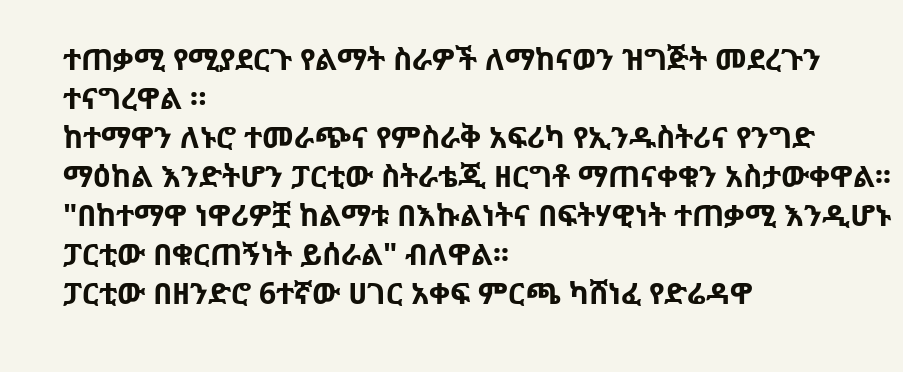ተጠቃሚ የሚያደርጉ የልማት ስራዎች ለማከናወን ዝግጅት መደረጉን ተናግረዋል ።
ከተማዋን ለኑሮ ተመራጭና የምስራቅ አፍሪካ የኢንዱስትሪና የንግድ ማዕከል እንድትሆን ፓርቲው ስትራቴጂ ዘርግቶ ማጠናቀቁን አስታውቀዋል፡፡
"በከተማዋ ነዋሪዎቿ ከልማቱ በእኩልነትና በፍትሃዊነት ተጠቃሚ እንዲሆኑ ፓርቲው በቁርጠኝነት ይሰራል" ብለዋል፡፡
ፓርቲው በዘንድሮ 6ተኛው ሀገር አቀፍ ምርጫ ካሸነፈ የድሬዳዋ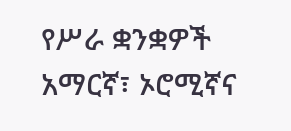የሥራ ቋንቋዎች አማርኛ፣ ኦሮሚኛና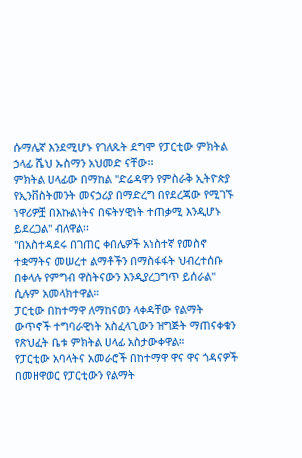ሱማሌኛ እንደሚሆኑ የገለጹት ደግሞ የፓርቲው ምክትል ኃላፊ ሼህ ኡስማን አህመድ ናቸው፡፡
ምክትል ሀላፊው በማከል "ድሬዳዋን የምስራቅ ኢትዮጵያ የኢንቨስትመንት መናኃሪያ በማድረግ በየደረጃው የሚገኙ ነዋሪዎቿ በእኩልነትና በፍትሃዊነት ተጠቃሚ እንዲሆኑ ይደረጋል" ብለዋል፡፡
"በአስተዳደሩ በገጠር ቀበሌዎች አነስተኛ የመስኖ ተቋማትና መሠረተ ልማቶችን በማስፋፋት ህብረተሰቡ በቀላሉ የምግብ ዋስትናውን እንዲያረጋግጥ ይሰራል" ሲሉም አመላክተዋል።
ፓርቲው በከተማዋ ለማከናወን ላቀዳቸው የልማት ውጥኖች ተግባራዊነት አስፈላጊውን ዝግጅት ማጠናቀቁን የጽህፈት ቤቱ ምክትል ሀላፊ አስታውቀዋል።
የፓርቲው አባላትና አመራሮች በከተማዋ ዋና ዋና ጎዳናዎች በመዘዋወር የፓርቲውን የልማት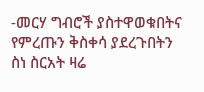-መርሃ ግብሮች ያስተዋወቁበትና የምረጡን ቅስቀሳ ያደረጉበትን ስነ ስርአት ዛሬ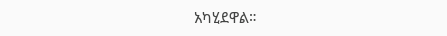አካሂደዋል።